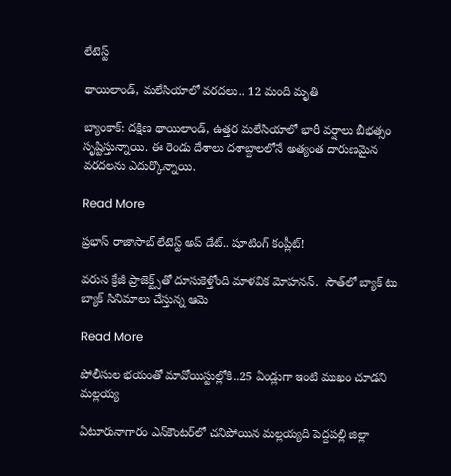లేటెస్ట్

థాయిలాండ్, మలేసియాలో వరదలు.. 12 మంది మృతి

బ్యాంకాక్: దక్షిణ థాయిలాండ్, ఉత్తర మలేసియాలో భారీ వర్షాలు బీభత్సం సృష్టిస్తున్నాయి. ఈ రెండు దేశాలు దశాబ్దాలలోనే అత్యంత దారుణమైన వరదలను ఎదుర్కొన్నాయి.

Read More

ప్రభాస్ రాజాసాబ్ లేటెస్ట్ అప్ డేట్.. షూటింగ్ కంప్లీట్!

వరుస క్రేజీ ప్రాజెక్ట్స్‌‌తో దూసుకెళ్తోంది మాళవిక మోహనన్‌‌.  సౌత్‌‌లో బ్యాక్ టు బ్యాక్ సినిమాలు చేస్తున్న ఆమె

Read More

పోలీసుల భయంతో మావోయిస్టుల్లోకి..25 ఏండ్లుగా ఇంటి ముఖం చూడని మల్లయ్య

ఏటూరునాగారం ఎన్‌‌కౌంటర్‌‌లో చనిపోయిన మల్లయ్యది పెద్దపల్లి జిల్లా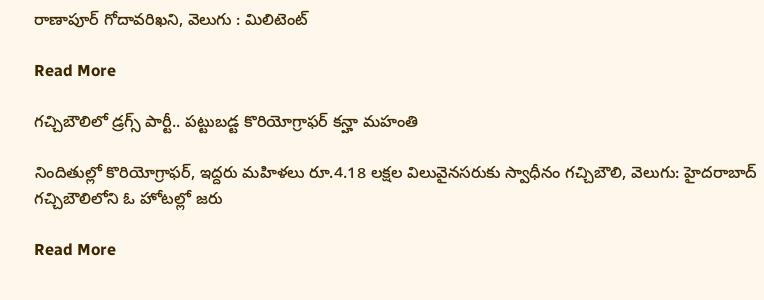రాణాపూర్‌‌ గోదావరిఖని, వెలుగు : మిలిటెంట్‌

Read More

గచ్చిబౌలిలో డ్రగ్స్ పార్టీ.. పట్టుబడ్ట కొరియోగ్రాఫర్ కన్హా మహంతి

నిందితుల్లో కొరియోగ్రాఫర్, ఇద్దరు మహిళలు రూ.4.18 లక్షల విలువైనసరుకు స్వాధీనం గచ్చిబౌలి, వెలుగు: హైదరాబాద్  గచ్చిబౌలిలోని ఓ హోటల్లో జరు

Read More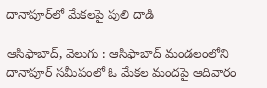దానాపూర్‌‌లో మేకలపై పులి దాడి

ఆసిఫాబాద్, వెలుగు : ఆసిఫాబాద్‌‌ మండలంలోని దానాపూర్‌‌ సమీపంలో ఓ మేకల మందపై ఆదివారం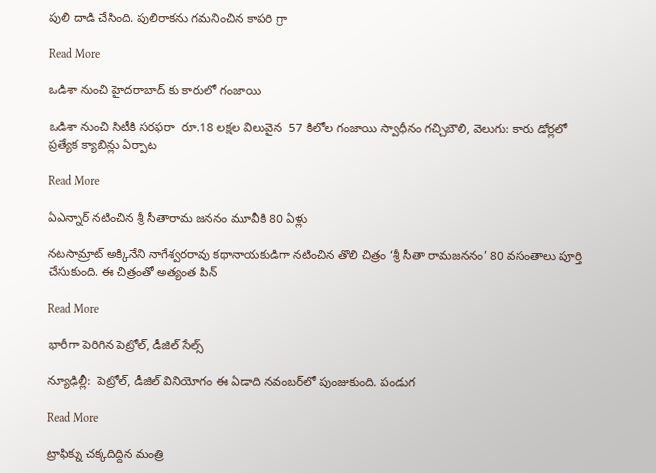పులి దాడి చేసింది. పులిరాకను గమనించిన కాపరి గ్రా

Read More

ఒడిశా నుంచి హైదరాబాద్ కు కారులో గంజాయి

ఒడిశా నుంచి సిటీకి సరఫరా  రూ.18 లక్షల విలువైన  57 కిలోల గంజాయి స్వాధీనం గచ్చిబౌలి, వెలుగు: కారు డోర్లలో ప్రత్యేక క్యాబిన్లు ఏర్పాట

Read More

ఏఎన్నార్ నటించిన శ్రీ సీతారామ జననం మూవీకి 80 ఏళ్లు

నటసామ్రాట్ అక్కినేని నాగేశ్వరరావు కథానాయకుడిగా నటించిన తొలి చిత్రం ‘శ్రీ సీతా రామజననం’ 80 వసంతాలు పూర్తి చేసుకుంది. ఈ చిత్రంతో అత్యంత పిన్

Read More

భారీగా పెరిగిన పెట్రోల్‌‌‌‌, డీజిల్ సేల్స్‌‌‌‌

న్యూఢిల్లీ:  పెట్రోల్‌‌‌‌, డీజిల్ వినియోగం ఈ ఏడాది నవంబర్‌‌‌‌‌‌‌‌లో పుంజుకుంది. పండుగ

Read More

ట్రాఫిక్ను చక్కదిద్దిన మంత్రి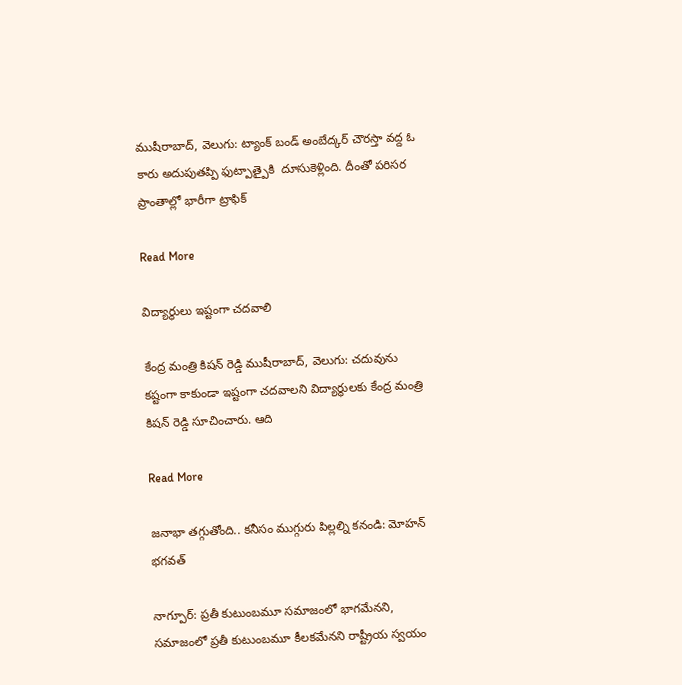ముషీరాబాద్, వెలుగు: ట్యాంక్ బండ్ అంబేద్కర్ చౌరస్తా వద్ద ఓ కారు అదుపుతప్పి ఫుట్పాత్పైకి  దూసుకెళ్లింది. దీంతో పరిసర ప్రాంతాల్లో భారీగా ట్రాఫిక్

Read More

విద్యార్థులు ఇష్టంగా చదవాలి

కేంద్ర మంత్రి కిషన్ రెడ్డి ముషీరాబాద్, వెలుగు: చదువును కష్టంగా కాకుండా ఇష్టంగా చదవాలని విద్యార్థులకు కేంద్ర మంత్రి కిషన్ రెడ్డి సూచించారు. ఆది

Read More

జనాభా తగ్గుతోంది.. కనీసం ముగ్గురు పిల్లల్ని కనండి: మోహన్ భగవత్

నాగ్పూర్: ప్రతీ కుటుంబమూ సమాజంలో భాగమేనని, సమాజంలో ప్రతీ కుటుంబమూ కీలకమేనని రాష్ట్రీయ స్వయం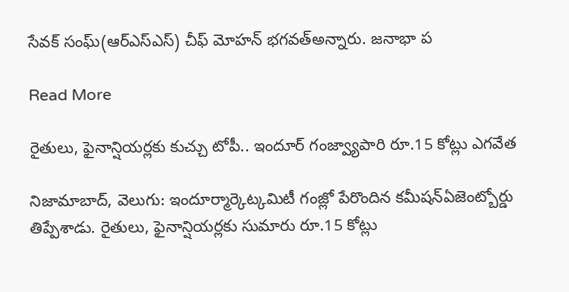సేవక్ సంఘ్(ఆర్ఎస్ఎస్) చీఫ్ మోహన్ భగవత్అన్నారు. జనాభా ప

Read More

రైతులు, ఫైనాన్షియర్లకు కుచ్చు టోపీ.. ఇందూర్ గంజ్వ్యాపారి రూ.15 కోట్లు ఎగవేత

నిజామాబాద్, వెలుగు: ఇందూర్మార్కెట్కమిటీ గంజ్లో పేరొందిన కమీషన్ఏజెంట్బోర్డు తిప్పేశాడు. రైతులు, ఫైనాన్షియర్లకు సుమారు రూ.15 కోట్లు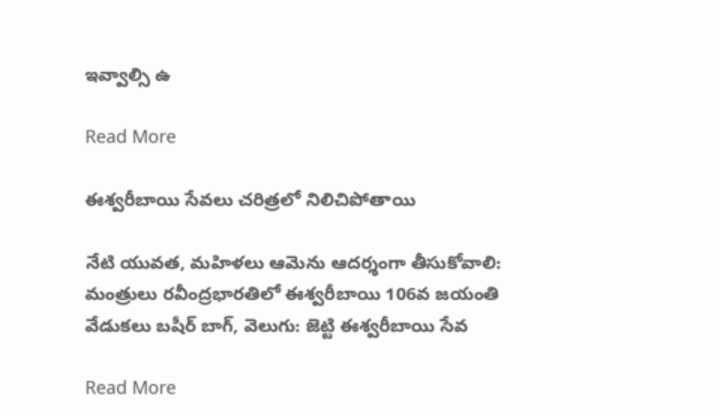ఇవ్వాల్సి ఉ

Read More

ఈశ్వరీబాయి సేవలు చరిత్రలో నిలిచిపోతాయి

నేటి యువత, మహిళలు ఆమెను ఆదర్శంగా తీసుకోవాలి: మంత్రులు రవీంద్రభారతిలో ఈశ్వరీబాయి 106వ జయంతి వేడుకలు బషీర్ బాగ్, వెలుగు: జెట్టి ఈశ్వరీబాయి సేవ

Read More